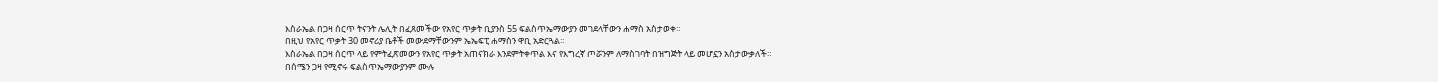እስራኤል በጋዛ ሰርጥ ትናንት ሌሊት በፈጸመችው የአየር ጥቃት ቢያንስ 55 ፍልስጥኤማውያን መገደላቸውን ሐማስ አስታወቀ።
በዚህ የአየር ጥቃት 30 መኖሪያ ቤቶች መውደማቸውንም ኤኤፍፒ ሐማስን ዋቢ አድርጓል።
እስራኤል በጋዛ ሰርጥ ላይ የምትፈጽመውን የአየር ጥቃት አጠናክራ እንደምትቀጥል እና የእግረኛ ጦሯንም ለማስገባት በዝግጅት ላይ መሆኗን አስታውቃለች።
በሰሜን ጋዛ የሚኖሩ ፍልስጥኤማውያንም ሙሉ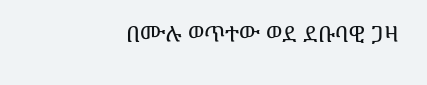በሙሉ ወጥተው ወደ ደቡባዊ ጋዛ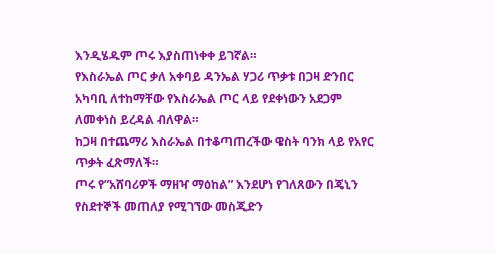እንዲሄዱም ጦሩ እያስጠነቀቀ ይገኛል።
የእስራኤል ጦር ቃለ አቀባይ ዳንኤል ሃጋሪ ጥቃቱ በጋዛ ድንበር አካባቢ ለተከማቸው የእስራኤል ጦር ላይ የደቀነውን አደጋም ለመቀነስ ይረዳል ብለዋል።
ከጋዛ በተጨማሪ እስራኤል በተቆጣጠረችው ዌስት ባንክ ላይ የአየር ጥቃት ፈጽማለች።
ጦሩ የ”አሸባሪዎች ማዘዣ ማዕከል” እንደሆነ የገለጸውን በጄኒን የስደተኞች መጠለያ የሚገኘው መስጂድን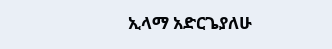ኢላማ አድርጌያለሁ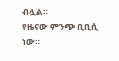ብሏል።
የዜናው ምንጭ ቢቢሲ ነው።